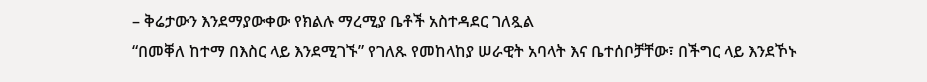– ቅሬታውን እንደማያውቀው የክልሉ ማረሚያ ቤቶች አስተዳደር ገለጿል
“በመቐለ ከተማ በእስር ላይ እንደሚገኙ” የገለጹ የመከላከያ ሠራዊት አባላት እና ቤተሰቦቻቸው፣ በችግር ላይ እንደኾኑ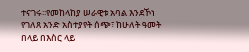ተናገሩ፡፡የመከላከያ ሠራዊቱ አባል እንደኾነ የገለጸ አንድ አስተያየት ሰጭ፣ ከሁለት ዓመት በላይ በእስር ላይ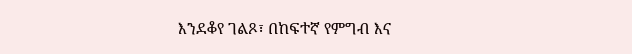እንደቆየ ገልጾ፣ በከፍተኛ የምግብ እና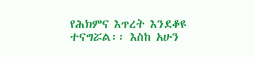የሕክምና እጥረት እንደቆዩ ተናግሯል፡፡ እስከ አሁን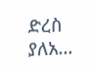ድረስ ያለአ…